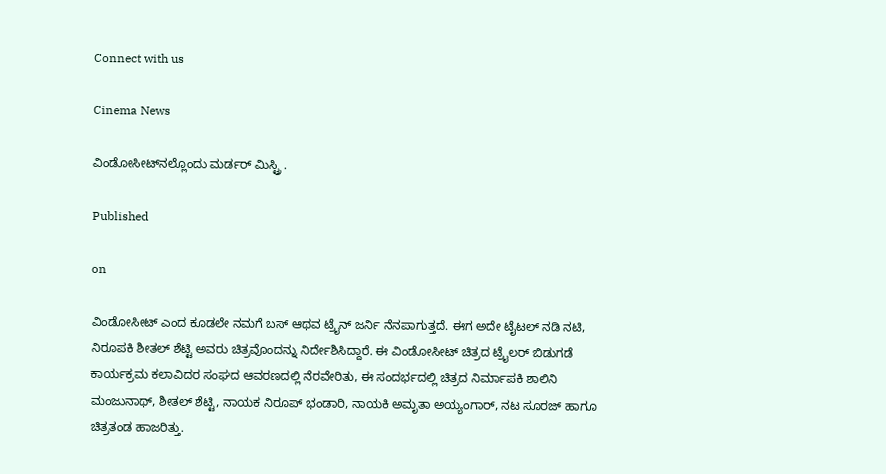Connect with us

Cinema News

ವಿಂಡೋಸೀಟ್‍ನಲ್ಲೊಂದು ಮರ್ಡರ್ ಮಿಸ್ಟ್ರಿ .

Published

on

ವಿಂಡೋಸೀಟ್ ಎಂದ ಕೂಡಲೇ ನಮಗೆ ಬಸ್ ಆಥವ ಟ್ರೈನ್ ಜರ್ನಿ ನೆನಪಾಗುತ್ತದೆ. ಈಗ ಅದೇ ಟೈಟಲ್ ನಡಿ ನಟಿ, ನಿರೂಪಕಿ ಶೀತಲ್ ಶೆಟ್ಟಿ ಅವರು ಚಿತ್ರವೊಂದನ್ನು ನಿರ್ದೇಶಿಸಿದ್ದಾರೆ. ಈ ವಿಂಡೋಸೀಟ್ ಚಿತ್ರದ ಟ್ರೈಲರ್ ಬಿಡುಗಡೆ ಕಾರ್ಯಕ್ರಮ ಕಲಾವಿದರ ಸಂಘದ ಆವರಣದಲ್ಲಿ ನೆರವೇರಿತು, ಈ ಸಂದರ್ಭದಲ್ಲಿ ಚಿತ್ರದ ನಿರ್ಮಾಪಕಿ ಶಾಲಿನಿ ಮಂಜುನಾಥ್, ಶೀತಲ್ ಶೆಟ್ಟಿ, ನಾಯಕ ನಿರೂಪ್ ಭಂಡಾರಿ, ನಾಯಕಿ ಅಮೃತಾ ಅಯ್ಯಂಗಾರ್, ನಟ ಸೂರಜ್ ಹಾಗೂ ಚಿತ್ರತಂಡ ಹಾಜರಿತ್ತು.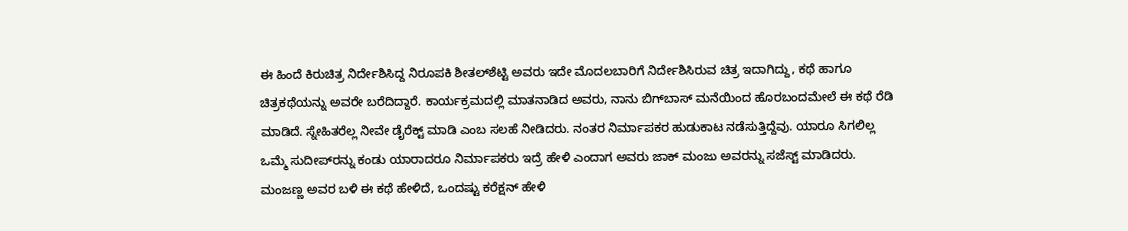ಈ ಹಿಂದೆ ಕಿರುಚಿತ್ರ ನಿರ್ದೇಶಿಸಿದ್ದ ನಿರೂಪಕಿ ಶೀತಲ್‍ಶೆಟ್ಟಿ ಅವರು ಇದೇ ಮೊದಲಬಾರಿಗೆ ನಿರ್ದೇಶಿಸಿರುವ ಚಿತ್ರ ಇದಾಗಿದ್ದು, ಕಥೆ ಹಾಗೂ ಚಿತ್ರಕಥೆಯನ್ನು ಅವರೇ ಬರೆದಿದ್ದಾರೆ. ಕಾರ್ಯಕ್ರಮದಲ್ಲಿ ಮಾತನಾಡಿದ ಅವರು, ನಾನು ಬಿಗ್‍ಬಾಸ್ ಮನೆಯಿಂದ ಹೊರಬಂದಮೇಲೆ ಈ ಕಥೆ ರೆಡಿ ಮಾಡಿದೆ. ಸ್ನೇಹಿತರೆಲ್ಲ ನೀವೇ ಡೈರೆಕ್ಟ್ ಮಾಡಿ ಎಂಬ ಸಲಹೆ ನೀಡಿದರು. ನಂತರ ನಿರ್ಮಾಪಕರ ಹುಡುಕಾಟ ನಡೆಸುತ್ತಿದ್ದೆವು. ಯಾರೂ ಸಿಗಲಿಲ್ಲ ಒಮ್ಮೆ ಸುದೀಪ್‍ರನ್ನು ಕಂಡು ಯಾರಾದರೂ ನಿರ್ಮಾಪಕರು ಇದ್ರೆ ಹೇಳಿ ಎಂದಾಗ ಅವರು ಜಾಕ್ ಮಂಜು ಅವರನ್ನು ಸಜೆಸ್ಟ್ ಮಾಡಿದರು.
ಮಂಜಣ್ಣ ಅವರ ಬಳಿ ಈ ಕಥೆ ಹೇಳಿದೆ, ಒಂದಷ್ಟು ಕರೆಕ್ಷನ್ ಹೇಳಿ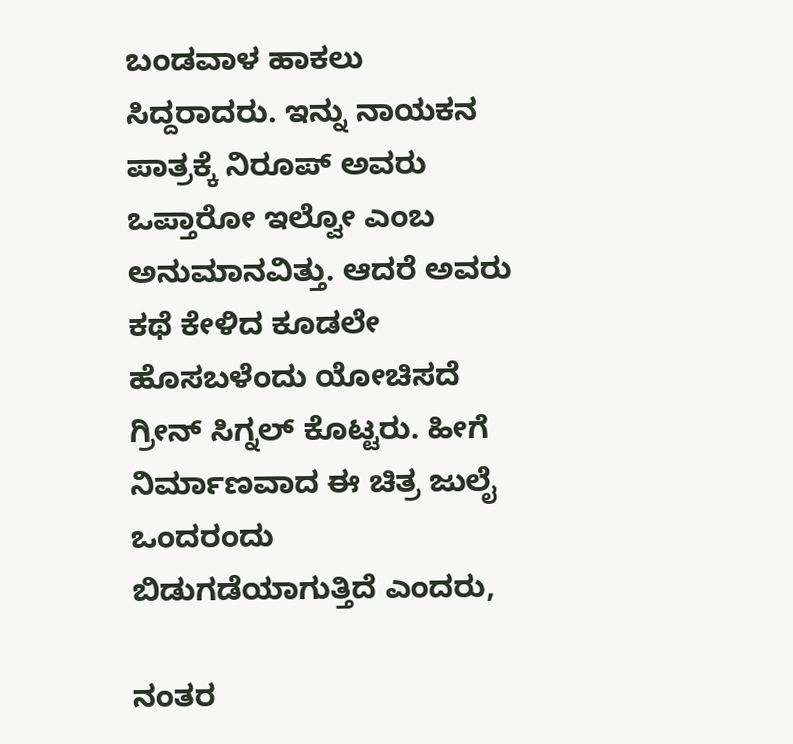ಬಂಡವಾಳ ಹಾಕಲು ಸಿದ್ದರಾದರು. ಇನ್ನು ನಾಯಕನ ಪಾತ್ರಕ್ಕೆ ನಿರೂಪ್ ಅವರು ಒಪ್ತಾರೋ ಇಲ್ವೋ ಎಂಬ ಅನುಮಾನವಿತ್ತು. ಆದರೆ ಅವರು ಕಥೆ ಕೇಳಿದ ಕೂಡಲೇ ಹೊಸಬಳೆಂದು ಯೋಚಿಸದೆ ಗ್ರೀನ್ ಸಿಗ್ನಲ್ ಕೊಟ್ಟರು. ಹೀಗೆ ನಿರ್ಮಾಣವಾದ ಈ ಚಿತ್ರ ಜುಲೈ ಒಂದರಂದು ಬಿಡುಗಡೆಯಾಗುತ್ತಿದೆ ಎಂದರು,

ನಂತರ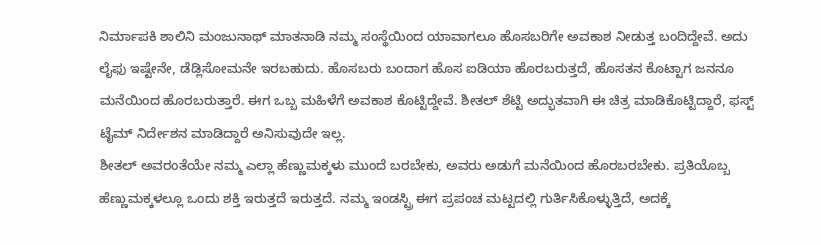ನಿರ್ಮಾಪಕಿ ಶಾಲಿನಿ ಮಂಜುನಾಥ್ ಮಾತನಾಡಿ ನಮ್ಮ ಸಂಸ್ಥೆಯಿಂದ ಯಾವಾಗಲೂ ಹೊಸಬರಿಗೇ ಅವಕಾಶ ನೀಡುತ್ತ ಬಂದಿದ್ದೇವೆ. ಅದು ಲೈಫು ಇಷ್ಟೇನೇ, ಡೆಡ್ಲಿಸೋಮನೇ ಇರಬಹುದು. ಹೊಸಬರು ಬಂದಾಗ ಹೊಸ ಐಡಿಯಾ ಹೊರಬರುತ್ತದೆ, ಹೊಸತನ ಕೊಟ್ಟಾಗ ಜನನೂ ಮನೆಯಿಂದ ಹೊರಬರುತ್ತಾರೆ. ಈಗ ಒಬ್ಬ ಮಹಿಳೆಗೆ ಅವಕಾಶ ಕೊಟ್ಟಿದ್ದೇವೆ. ಶೀತಲ್ ಶೆಟ್ಟಿ ಅದ್ಭುತವಾಗಿ ಈ ಚಿತ್ರ ಮಾಡಿಕೊಟ್ಟಿದ್ದಾರೆ, ಫಸ್ಟ್ ಟೈಮ್ ನಿರ್ದೇಶನ ಮಾಡಿದ್ದಾರೆ ಅನಿಸುವುದೇ ಇಲ್ಲ.
ಶೀತಲ್ ಅವರಂತೆಯೇ ನಮ್ಮ ಎಲ್ಲಾ ಹೆಣ್ಣುಮಕ್ಕಳು ಮುಂದೆ ಬರಬೇಕು, ಅವರು ಅಡುಗೆ ಮನೆಯಿಂದ ಹೊರಬರಬೇಕು. ಪ್ರತಿಯೊಬ್ಬ ಹೆಣ್ಣುಮಕ್ಕಳಲ್ಲೂ ಒಂದು ಶಕ್ತಿ ಇರುತ್ತದೆ ಇರುತ್ತದೆ. ನಮ್ಮ ಇಂಡಸ್ಟ್ರಿ ಈಗ ಪ್ರಪಂಚ ಮಟ್ಟದಲ್ಲಿ ಗುರ್ತಿಸಿಕೊಳ್ಳುತ್ತಿದೆ, ಅದಕ್ಕೆ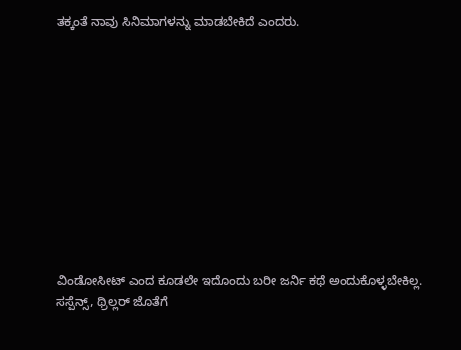ತಕ್ಕಂತೆ ನಾವು ಸಿನಿಮಾಗಳನ್ನು ಮಾಡಬೇಕಿದೆ ಎಂದರು.











ವಿಂಡೋಸೀಟ್ ಎಂದ ಕೂಡಲೇ ಇದೊಂದು ಬರೀ ಜರ್ನಿ ಕಥೆ ಅಂದುಕೊಳ್ಳಬೇಕಿಲ್ಲ. ಸಸ್ಪೆನ್ಸ್, ಥ್ರಿಲ್ಲರ್ ಜೊತೆಗೆ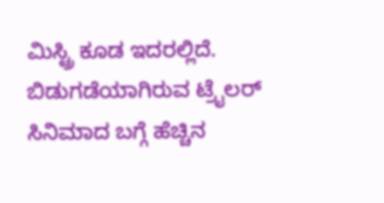ಮಿಸ್ಟ್ರಿ ಕೂಡ ಇದರಲ್ಲಿದೆ. ಬಿಡುಗಡೆಯಾಗಿರುವ ಟ್ರೈಲರ್ ಸಿನಿಮಾದ ಬಗ್ಗೆ ಹೆಚ್ಚಿನ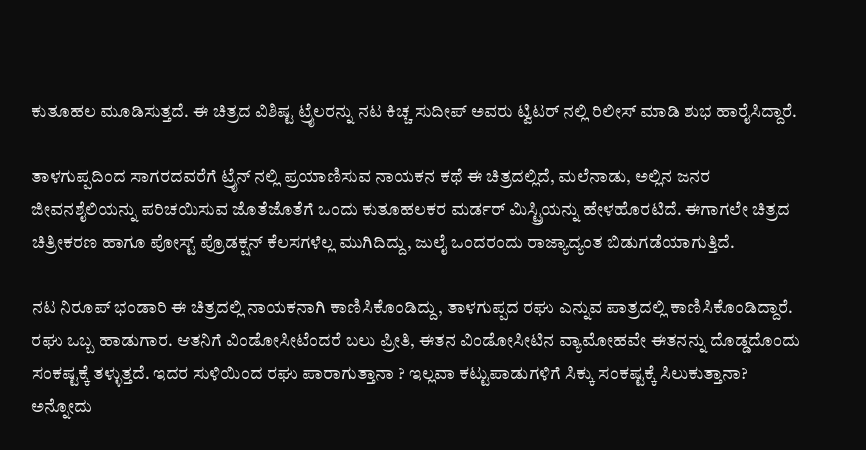ಕುತೂಹಲ ಮೂಡಿಸುತ್ತದೆ. ಈ ಚಿತ್ರದ ವಿಶಿಷ್ಟ ಟ್ರೈಲರನ್ನು ನಟ ಕಿಚ್ಚ ಸುದೀಪ್ ಅವರು ಟ್ವಿಟರ್ ನಲ್ಲಿ ರಿಲೀಸ್ ಮಾಡಿ ಶುಭ ಹಾರೈಸಿದ್ದಾರೆ.

ತಾಳಗುಪ್ಪದಿಂದ ಸಾಗರದವರೆಗೆ ಟ್ರೈನ್‍ ನಲ್ಲಿ ಪ್ರಯಾಣಿಸುವ ನಾಯಕನ ಕಥೆ ಈ ಚಿತ್ರದಲ್ಲಿದೆ, ಮಲೆನಾಡು, ಅಲ್ಲಿನ ಜನರ ಜೀವನಶೈಲಿಯನ್ನು ಪರಿಚಯಿಸುವ ಜೊತೆಜೊತೆಗೆ ಒಂದು ಕುತೂಹಲಕರ ಮರ್ಡರ್ ಮಿಸ್ಟ್ರಿಯನ್ನು ಹೇಳಹೊರಟಿದೆ. ಈಗಾಗಲೇ ಚಿತ್ರದ ಚಿತ್ರೀಕರಣ ಹಾಗೂ ಪೋಸ್ಟ್ ಪ್ರೊಡಕ್ಷನ್ ಕೆಲಸಗಳೆಲ್ಲ ಮುಗಿದಿದ್ದು, ಜುಲೈ ಒಂದರಂದು ರಾಜ್ಯಾದ್ಯಂತ ಬಿಡುಗಡೆಯಾಗುತ್ತಿದೆ.

ನಟ ನಿರೂಪ್ ಭಂಡಾರಿ ಈ ಚಿತ್ರದಲ್ಲಿ ನಾಯಕನಾಗಿ ಕಾಣಿಸಿಕೊಂಡಿದ್ದು, ತಾಳಗುಪ್ಪದ ರಘು ಎನ್ನುವ ಪಾತ್ರದಲ್ಲಿ ಕಾಣಿಸಿಕೊಂಡಿದ್ದಾರೆ. ರಘು ಒಬ್ಬ ಹಾಡುಗಾರ. ಆತನಿಗೆ ವಿಂಡೋಸೀಟೆಂದರೆ ಬಲು ಪ್ರೀತಿ, ಈತನ ವಿಂಡೋಸೀಟಿನ ವ್ಯಾಮೋಹವೇ ಈತನನ್ನು ದೊಡ್ಡದೊಂದು ಸಂಕಷ್ಟಕ್ಕೆ ತಳ್ಳುತ್ತದೆ. ಇದರ ಸುಳಿಯಿಂದ ರಘು ಪಾರಾಗುತ್ತಾನಾ ? ಇಲ್ಲವಾ ಕಟ್ಟುಪಾಡುಗಳಿಗೆ ಸಿಕ್ಕು ಸಂಕಷ್ಟಕ್ಕೆ ಸಿಲುಕುತ್ತಾನಾ? ಅನ್ನೋದು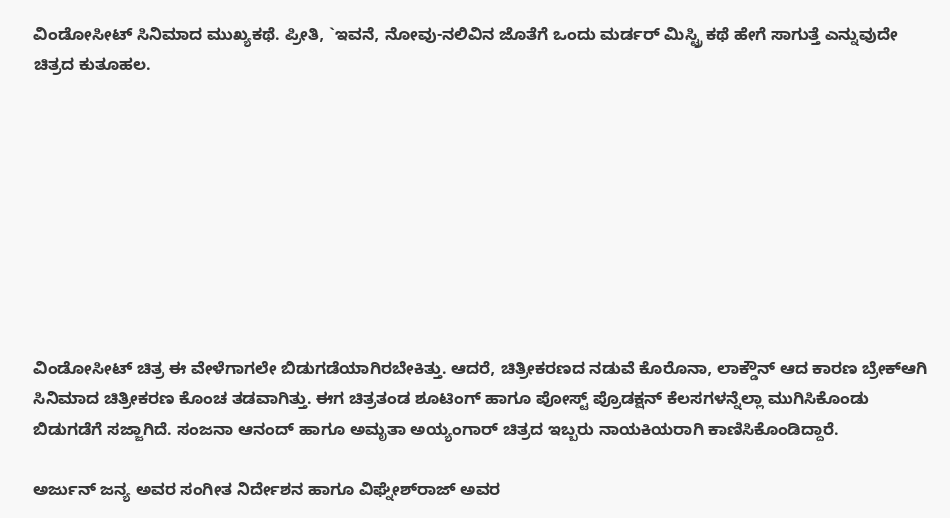ವಿಂಡೋಸೀಟ್ ಸಿನಿಮಾದ ಮುಖ್ಯಕಥೆ. ಪ್ರೀತಿ, `ಇವನೆ, ನೋವು-ನಲಿವಿನ ಜೊತೆಗೆ ಒಂದು ಮರ್ಡರ್ ಮಿಸ್ಟ್ರಿ ಕಥೆ ಹೇಗೆ ಸಾಗುತ್ತೆ ಎನ್ನುವುದೇ ಚಿತ್ರದ ಕುತೂಹಲ.









ವಿಂಡೋಸೀಟ್ ಚಿತ್ರ ಈ ವೇಳೆಗಾಗಲೇ ಬಿಡುಗಡೆಯಾಗಿರಬೇಕಿತ್ತು. ಆದರೆ, ಚಿತ್ರೀಕರಣದ ನಡುವೆ ಕೊರೊನಾ, ಲಾಕ್ಡೌನ್ ಆದ ಕಾರಣ ಬ್ರೇಕ್‍ಆಗಿ ಸಿನಿಮಾದ ಚಿತ್ರೀಕರಣ ಕೊಂಚ ತಡವಾಗಿತ್ತು. ಈಗ ಚಿತ್ರತಂಡ ಶೂಟಿಂಗ್ ಹಾಗೂ ಪೋಸ್ಟ್ ಪ್ರೊಡಕ್ಷನ್ ಕೆಲಸಗಳನ್ನೆಲ್ಲಾ ಮುಗಿಸಿಕೊಂಡು ಬಿಡುಗಡೆಗೆ ಸಜ್ಜಾಗಿದೆ. ಸಂಜನಾ ಆನಂದ್ ಹಾಗೂ ಅಮೃತಾ ಅಯ್ಯಂಗಾರ್ ಚಿತ್ರದ ಇಬ್ಬರು ನಾಯಕಿಯರಾಗಿ ಕಾಣಿಸಿಕೊಂಡಿದ್ದಾರೆ.

ಅರ್ಜುನ್ ಜನ್ಯ ಅವರ ಸಂಗೀತ ನಿರ್ದೇಶನ ಹಾಗೂ ವಿಘ್ನೇಶ್‍ರಾಜ್ ಅವರ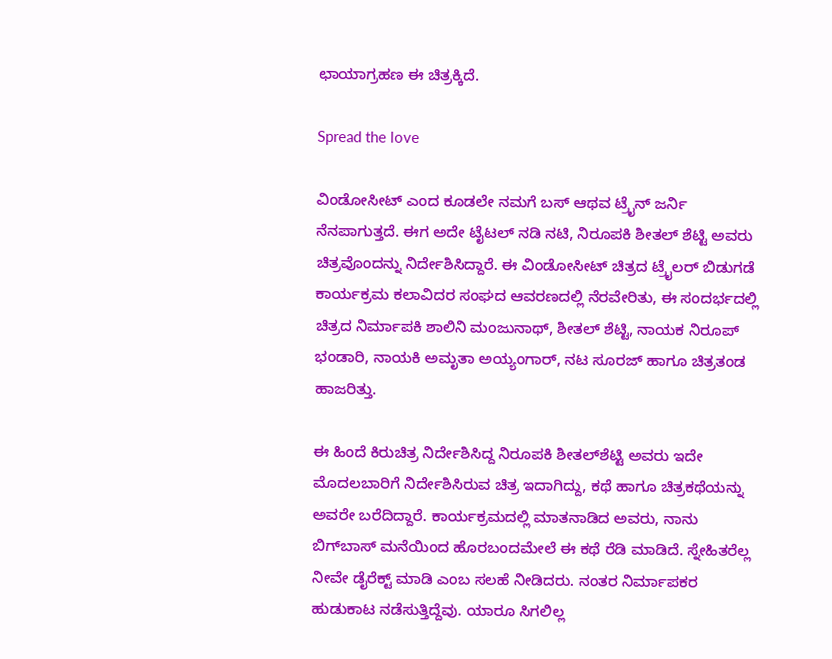ಛಾಯಾಗ್ರಹಣ ಈ ಚಿತ್ರಕ್ಕಿದೆ.

Spread the love

ವಿಂಡೋಸೀಟ್ ಎಂದ ಕೂಡಲೇ ನಮಗೆ ಬಸ್ ಆಥವ ಟ್ರೈನ್ ಜರ್ನಿ ನೆನಪಾಗುತ್ತದೆ. ಈಗ ಅದೇ ಟೈಟಲ್ ನಡಿ ನಟಿ, ನಿರೂಪಕಿ ಶೀತಲ್ ಶೆಟ್ಟಿ ಅವರು ಚಿತ್ರವೊಂದನ್ನು ನಿರ್ದೇಶಿಸಿದ್ದಾರೆ. ಈ ವಿಂಡೋಸೀಟ್ ಚಿತ್ರದ ಟ್ರೈಲರ್ ಬಿಡುಗಡೆ ಕಾರ್ಯಕ್ರಮ ಕಲಾವಿದರ ಸಂಘದ ಆವರಣದಲ್ಲಿ ನೆರವೇರಿತು, ಈ ಸಂದರ್ಭದಲ್ಲಿ ಚಿತ್ರದ ನಿರ್ಮಾಪಕಿ ಶಾಲಿನಿ ಮಂಜುನಾಥ್, ಶೀತಲ್ ಶೆಟ್ಟಿ, ನಾಯಕ ನಿರೂಪ್ ಭಂಡಾರಿ, ನಾಯಕಿ ಅಮೃತಾ ಅಯ್ಯಂಗಾರ್, ನಟ ಸೂರಜ್ ಹಾಗೂ ಚಿತ್ರತಂಡ ಹಾಜರಿತ್ತು.

ಈ ಹಿಂದೆ ಕಿರುಚಿತ್ರ ನಿರ್ದೇಶಿಸಿದ್ದ ನಿರೂಪಕಿ ಶೀತಲ್‍ಶೆಟ್ಟಿ ಅವರು ಇದೇ ಮೊದಲಬಾರಿಗೆ ನಿರ್ದೇಶಿಸಿರುವ ಚಿತ್ರ ಇದಾಗಿದ್ದು, ಕಥೆ ಹಾಗೂ ಚಿತ್ರಕಥೆಯನ್ನು ಅವರೇ ಬರೆದಿದ್ದಾರೆ. ಕಾರ್ಯಕ್ರಮದಲ್ಲಿ ಮಾತನಾಡಿದ ಅವರು, ನಾನು ಬಿಗ್‍ಬಾಸ್ ಮನೆಯಿಂದ ಹೊರಬಂದಮೇಲೆ ಈ ಕಥೆ ರೆಡಿ ಮಾಡಿದೆ. ಸ್ನೇಹಿತರೆಲ್ಲ ನೀವೇ ಡೈರೆಕ್ಟ್ ಮಾಡಿ ಎಂಬ ಸಲಹೆ ನೀಡಿದರು. ನಂತರ ನಿರ್ಮಾಪಕರ ಹುಡುಕಾಟ ನಡೆಸುತ್ತಿದ್ದೆವು. ಯಾರೂ ಸಿಗಲಿಲ್ಲ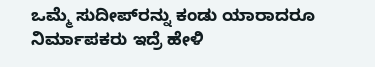ಒಮ್ಮೆ ಸುದೀಪ್‍ರನ್ನು ಕಂಡು ಯಾರಾದರೂ ನಿರ್ಮಾಪಕರು ಇದ್ರೆ ಹೇಳಿ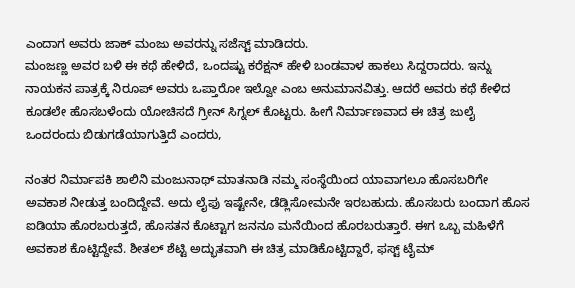ಎಂದಾಗ ಅವರು ಜಾಕ್ ಮಂಜು ಅವರನ್ನು ಸಜೆಸ್ಟ್ ಮಾಡಿದರು.
ಮಂಜಣ್ಣ ಅವರ ಬಳಿ ಈ ಕಥೆ ಹೇಳಿದೆ, ಒಂದಷ್ಟು ಕರೆಕ್ಷನ್ ಹೇಳಿ ಬಂಡವಾಳ ಹಾಕಲು ಸಿದ್ದರಾದರು. ಇನ್ನು ನಾಯಕನ ಪಾತ್ರಕ್ಕೆ ನಿರೂಪ್ ಅವರು ಒಪ್ತಾರೋ ಇಲ್ವೋ ಎಂಬ ಅನುಮಾನವಿತ್ತು. ಆದರೆ ಅವರು ಕಥೆ ಕೇಳಿದ ಕೂಡಲೇ ಹೊಸಬಳೆಂದು ಯೋಚಿಸದೆ ಗ್ರೀನ್ ಸಿಗ್ನಲ್ ಕೊಟ್ಟರು. ಹೀಗೆ ನಿರ್ಮಾಣವಾದ ಈ ಚಿತ್ರ ಜುಲೈ ಒಂದರಂದು ಬಿಡುಗಡೆಯಾಗುತ್ತಿದೆ ಎಂದರು,

ನಂತರ ನಿರ್ಮಾಪಕಿ ಶಾಲಿನಿ ಮಂಜುನಾಥ್ ಮಾತನಾಡಿ ನಮ್ಮ ಸಂಸ್ಥೆಯಿಂದ ಯಾವಾಗಲೂ ಹೊಸಬರಿಗೇ ಅವಕಾಶ ನೀಡುತ್ತ ಬಂದಿದ್ದೇವೆ. ಅದು ಲೈಫು ಇಷ್ಟೇನೇ, ಡೆಡ್ಲಿಸೋಮನೇ ಇರಬಹುದು. ಹೊಸಬರು ಬಂದಾಗ ಹೊಸ ಐಡಿಯಾ ಹೊರಬರುತ್ತದೆ, ಹೊಸತನ ಕೊಟ್ಟಾಗ ಜನನೂ ಮನೆಯಿಂದ ಹೊರಬರುತ್ತಾರೆ. ಈಗ ಒಬ್ಬ ಮಹಿಳೆಗೆ ಅವಕಾಶ ಕೊಟ್ಟಿದ್ದೇವೆ. ಶೀತಲ್ ಶೆಟ್ಟಿ ಅದ್ಭುತವಾಗಿ ಈ ಚಿತ್ರ ಮಾಡಿಕೊಟ್ಟಿದ್ದಾರೆ, ಫಸ್ಟ್ ಟೈಮ್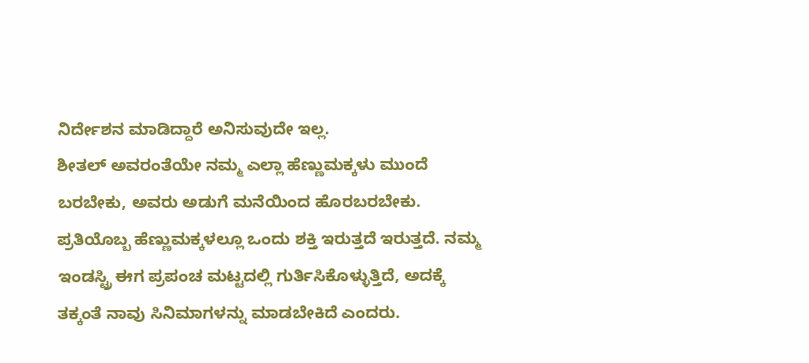ನಿರ್ದೇಶನ ಮಾಡಿದ್ದಾರೆ ಅನಿಸುವುದೇ ಇಲ್ಲ.
ಶೀತಲ್ ಅವರಂತೆಯೇ ನಮ್ಮ ಎಲ್ಲಾ ಹೆಣ್ಣುಮಕ್ಕಳು ಮುಂದೆ ಬರಬೇಕು, ಅವರು ಅಡುಗೆ ಮನೆಯಿಂದ ಹೊರಬರಬೇಕು. ಪ್ರತಿಯೊಬ್ಬ ಹೆಣ್ಣುಮಕ್ಕಳಲ್ಲೂ ಒಂದು ಶಕ್ತಿ ಇರುತ್ತದೆ ಇರುತ್ತದೆ. ನಮ್ಮ ಇಂಡಸ್ಟ್ರಿ ಈಗ ಪ್ರಪಂಚ ಮಟ್ಟದಲ್ಲಿ ಗುರ್ತಿಸಿಕೊಳ್ಳುತ್ತಿದೆ, ಅದಕ್ಕೆ ತಕ್ಕಂತೆ ನಾವು ಸಿನಿಮಾಗಳನ್ನು ಮಾಡಬೇಕಿದೆ ಎಂದರು.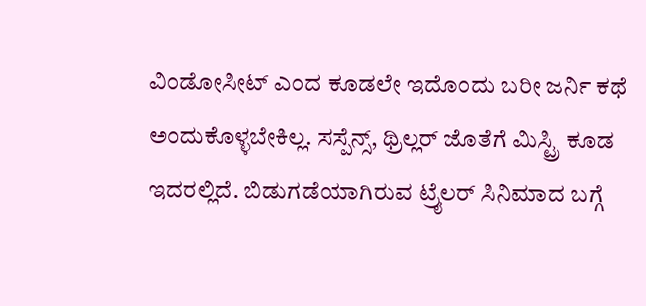ವಿಂಡೋಸೀಟ್ ಎಂದ ಕೂಡಲೇ ಇದೊಂದು ಬರೀ ಜರ್ನಿ ಕಥೆ ಅಂದುಕೊಳ್ಳಬೇಕಿಲ್ಲ. ಸಸ್ಪೆನ್ಸ್, ಥ್ರಿಲ್ಲರ್ ಜೊತೆಗೆ ಮಿಸ್ಟ್ರಿ ಕೂಡ ಇದರಲ್ಲಿದೆ. ಬಿಡುಗಡೆಯಾಗಿರುವ ಟ್ರೈಲರ್ ಸಿನಿಮಾದ ಬಗ್ಗೆ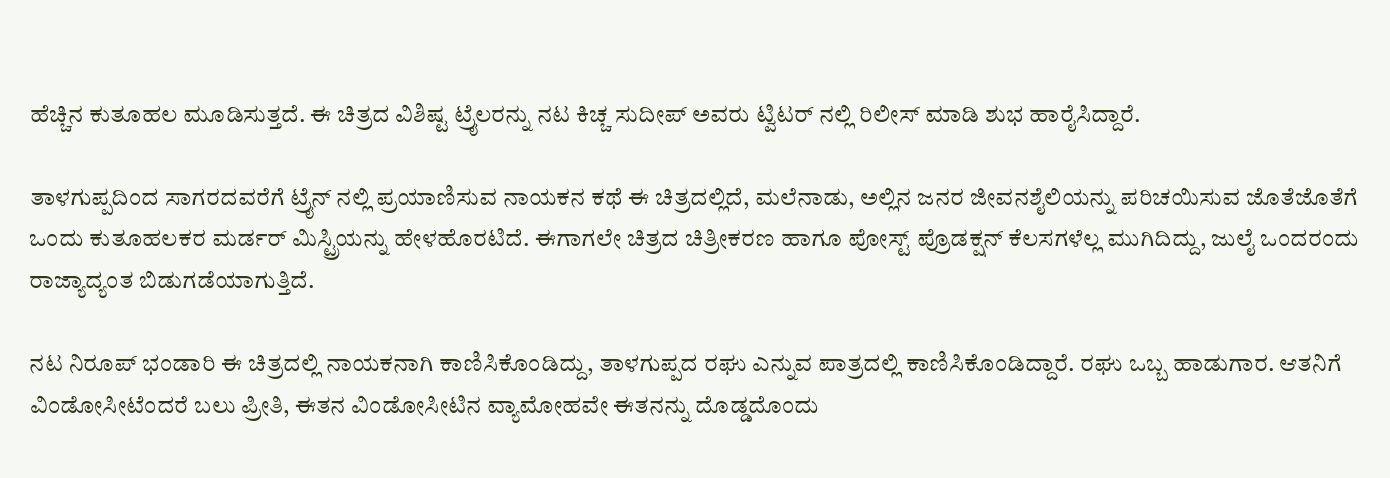ಹೆಚ್ಚಿನ ಕುತೂಹಲ ಮೂಡಿಸುತ್ತದೆ. ಈ ಚಿತ್ರದ ವಿಶಿಷ್ಟ ಟ್ರೈಲರನ್ನು ನಟ ಕಿಚ್ಚ ಸುದೀಪ್ ಅವರು ಟ್ವಿಟರ್ ನಲ್ಲಿ ರಿಲೀಸ್ ಮಾಡಿ ಶುಭ ಹಾರೈಸಿದ್ದಾರೆ.

ತಾಳಗುಪ್ಪದಿಂದ ಸಾಗರದವರೆಗೆ ಟ್ರೈನ್‍ ನಲ್ಲಿ ಪ್ರಯಾಣಿಸುವ ನಾಯಕನ ಕಥೆ ಈ ಚಿತ್ರದಲ್ಲಿದೆ, ಮಲೆನಾಡು, ಅಲ್ಲಿನ ಜನರ ಜೀವನಶೈಲಿಯನ್ನು ಪರಿಚಯಿಸುವ ಜೊತೆಜೊತೆಗೆ ಒಂದು ಕುತೂಹಲಕರ ಮರ್ಡರ್ ಮಿಸ್ಟ್ರಿಯನ್ನು ಹೇಳಹೊರಟಿದೆ. ಈಗಾಗಲೇ ಚಿತ್ರದ ಚಿತ್ರೀಕರಣ ಹಾಗೂ ಪೋಸ್ಟ್ ಪ್ರೊಡಕ್ಷನ್ ಕೆಲಸಗಳೆಲ್ಲ ಮುಗಿದಿದ್ದು, ಜುಲೈ ಒಂದರಂದು ರಾಜ್ಯಾದ್ಯಂತ ಬಿಡುಗಡೆಯಾಗುತ್ತಿದೆ.

ನಟ ನಿರೂಪ್ ಭಂಡಾರಿ ಈ ಚಿತ್ರದಲ್ಲಿ ನಾಯಕನಾಗಿ ಕಾಣಿಸಿಕೊಂಡಿದ್ದು, ತಾಳಗುಪ್ಪದ ರಘು ಎನ್ನುವ ಪಾತ್ರದಲ್ಲಿ ಕಾಣಿಸಿಕೊಂಡಿದ್ದಾರೆ. ರಘು ಒಬ್ಬ ಹಾಡುಗಾರ. ಆತನಿಗೆ ವಿಂಡೋಸೀಟೆಂದರೆ ಬಲು ಪ್ರೀತಿ, ಈತನ ವಿಂಡೋಸೀಟಿನ ವ್ಯಾಮೋಹವೇ ಈತನನ್ನು ದೊಡ್ಡದೊಂದು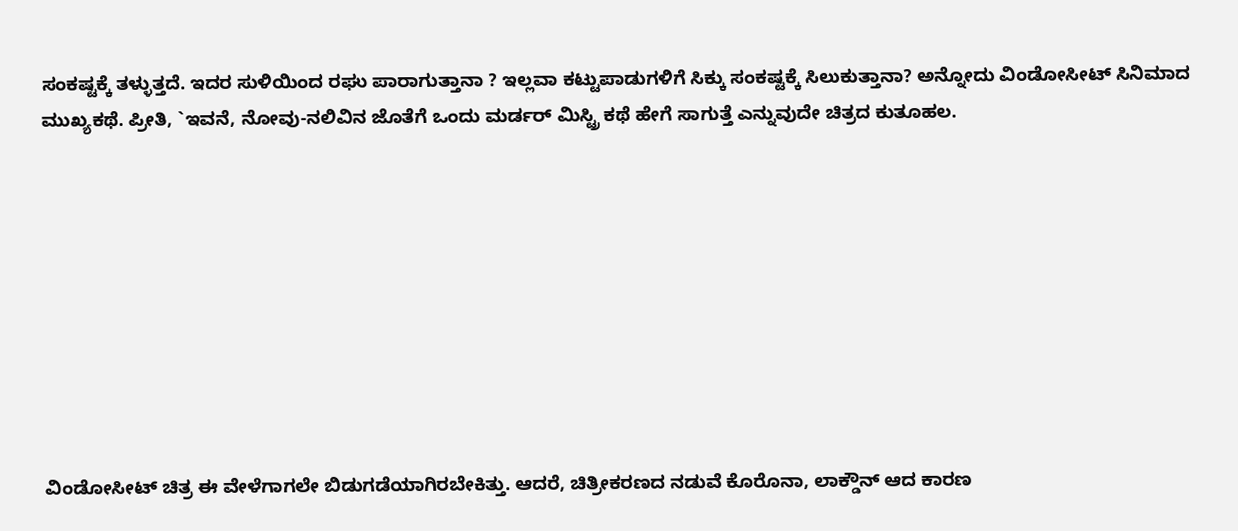ಸಂಕಷ್ಟಕ್ಕೆ ತಳ್ಳುತ್ತದೆ. ಇದರ ಸುಳಿಯಿಂದ ರಘು ಪಾರಾಗುತ್ತಾನಾ ? ಇಲ್ಲವಾ ಕಟ್ಟುಪಾಡುಗಳಿಗೆ ಸಿಕ್ಕು ಸಂಕಷ್ಟಕ್ಕೆ ಸಿಲುಕುತ್ತಾನಾ? ಅನ್ನೋದು ವಿಂಡೋಸೀಟ್ ಸಿನಿಮಾದ ಮುಖ್ಯಕಥೆ. ಪ್ರೀತಿ, `ಇವನೆ, ನೋವು-ನಲಿವಿನ ಜೊತೆಗೆ ಒಂದು ಮರ್ಡರ್ ಮಿಸ್ಟ್ರಿ ಕಥೆ ಹೇಗೆ ಸಾಗುತ್ತೆ ಎನ್ನುವುದೇ ಚಿತ್ರದ ಕುತೂಹಲ.









ವಿಂಡೋಸೀಟ್ ಚಿತ್ರ ಈ ವೇಳೆಗಾಗಲೇ ಬಿಡುಗಡೆಯಾಗಿರಬೇಕಿತ್ತು. ಆದರೆ, ಚಿತ್ರೀಕರಣದ ನಡುವೆ ಕೊರೊನಾ, ಲಾಕ್ಡೌನ್ ಆದ ಕಾರಣ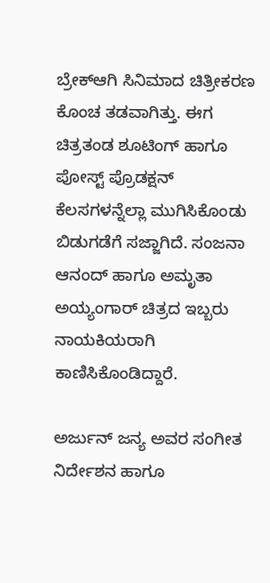ಬ್ರೇಕ್‍ಆಗಿ ಸಿನಿಮಾದ ಚಿತ್ರೀಕರಣ ಕೊಂಚ ತಡವಾಗಿತ್ತು. ಈಗ ಚಿತ್ರತಂಡ ಶೂಟಿಂಗ್ ಹಾಗೂ ಪೋಸ್ಟ್ ಪ್ರೊಡಕ್ಷನ್ ಕೆಲಸಗಳನ್ನೆಲ್ಲಾ ಮುಗಿಸಿಕೊಂಡು ಬಿಡುಗಡೆಗೆ ಸಜ್ಜಾಗಿದೆ. ಸಂಜನಾ ಆನಂದ್ ಹಾಗೂ ಅಮೃತಾ ಅಯ್ಯಂಗಾರ್ ಚಿತ್ರದ ಇಬ್ಬರು ನಾಯಕಿಯರಾಗಿ ಕಾಣಿಸಿಕೊಂಡಿದ್ದಾರೆ.

ಅರ್ಜುನ್ ಜನ್ಯ ಅವರ ಸಂಗೀತ ನಿರ್ದೇಶನ ಹಾಗೂ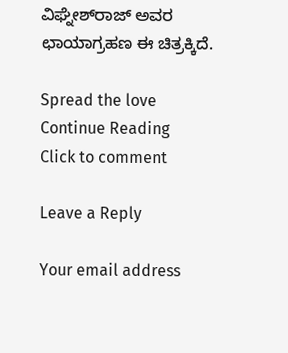ವಿಘ್ನೇಶ್‍ರಾಜ್ ಅವರ ಛಾಯಾಗ್ರಹಣ ಈ ಚಿತ್ರಕ್ಕಿದೆ.

Spread the love
Continue Reading
Click to comment

Leave a Reply

Your email address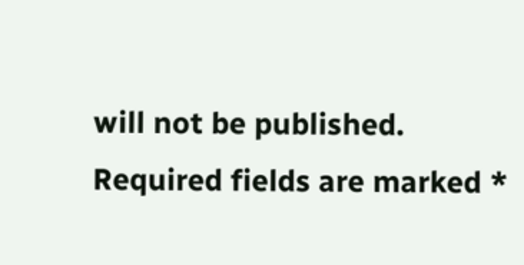will not be published. Required fields are marked *